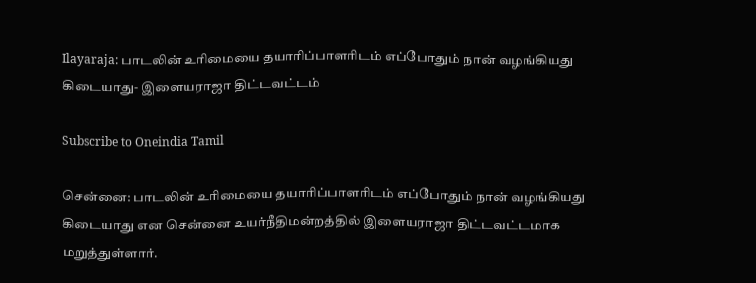Ilayaraja: பாடலின் உரிமையை தயாரிப்பாளரிடம் எப்போதும் நான் வழங்கியது கிடையாது- இளையராஜா திட்டவட்டம்

Subscribe to Oneindia Tamil

சென்னை: பாடலின் உரிமையை தயாரிப்பாளரிடம் எப்போதும் நான் வழங்கியது கிடையாது என சென்னை உயர்நீதிமன்றத்தில் இளையராஜா திட்டவட்டமாக மறுத்துள்ளார்.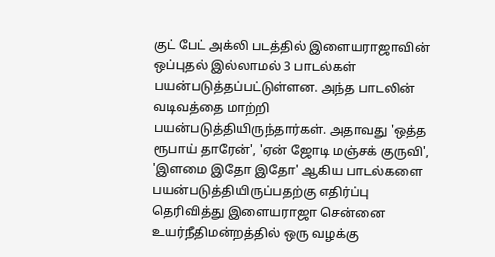குட் பேட் அக்லி படத்தில் இளையராஜாவின் ஒப்புதல் இல்லாமல் 3 பாடல்கள் பயன்படுத்தப்பட்டுள்ளன. அந்த பாடலின் வடிவத்தை மாற்றி பயன்படுத்தியிருந்தார்கள். அதாவது 'ஒத்த ரூபாய் தாரேன்', 'ஏன் ஜோடி மஞ்சக் குருவி', 'இளமை இதோ இதோ' ஆகிய பாடல்களை பயன்படுத்தியிருப்பதற்கு எதிர்ப்பு தெரிவித்து இளையராஜா சென்னை உயர்நீதிமன்றத்தில் ஒரு வழக்கு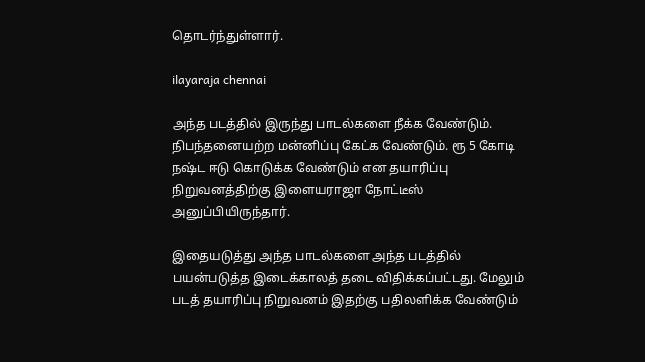தொடர்ந்துள்ளார்.

ilayaraja chennai

அந்த படத்தில் இருந்து பாடல்களை நீக்க வேண்டும். நிபந்தனையற்ற மன்னிப்பு கேட்க வேண்டும். ரூ 5 கோடி நஷ்ட ஈடு கொடுக்க வேண்டும் என தயாரிப்பு நிறுவனத்திற்கு இளையராஜா நோட்டீஸ் அனுப்பியிருந்தார்.

இதையடுத்து அந்த பாடல்களை அந்த படத்தில் பயன்படுத்த இடைக்காலத் தடை விதிக்கப்பட்டது. மேலும் படத் தயாரிப்பு நிறுவனம் இதற்கு பதிலளிக்க வேண்டும்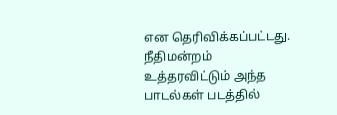என தெரிவிக்கப்பட்டது. நீதிமன்றம் உத்தரவிட்டும் அந்த பாடல்கள் படத்தில்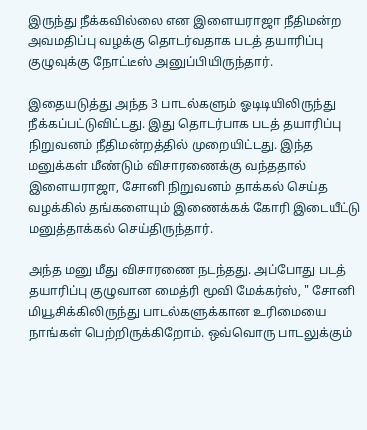இருந்து நீக்கவில்லை என இளையராஜா நீதிமன்ற அவமதிப்பு வழக்கு தொடர்வதாக படத் தயாரிப்பு குழுவுக்கு நோட்டீஸ் அனுப்பியிருந்தார்.

இதையடுத்து அந்த 3 பாடல்களும் ஓடிடியிலிருந்து நீக்கப்பட்டுவிட்டது. இது தொடர்பாக படத் தயாரிப்பு நிறுவனம் நீதிமன்றத்தில் முறையிட்டது. இந்த மனுக்கள் மீண்டும் விசாரணைக்கு வந்ததால் இளையராஜா, சோனி நிறுவனம் தாக்கல் செய்த வழக்கில் தங்களையும் இணைக்கக் கோரி இடையீட்டு மனுத்தாக்கல் செய்திருந்தார்.

அந்த மனு மீது விசாரணை நடந்தது. அப்போது படத் தயாரிப்பு குழுவான மைத்ரி மூவி மேக்கர்ஸ், " சோனி மியூசிக்கிலிருந்து பாடல்களுக்கான உரிமையை நாங்கள் பெற்றிருக்கிறோம். ஒவ்வொரு பாடலுக்கும்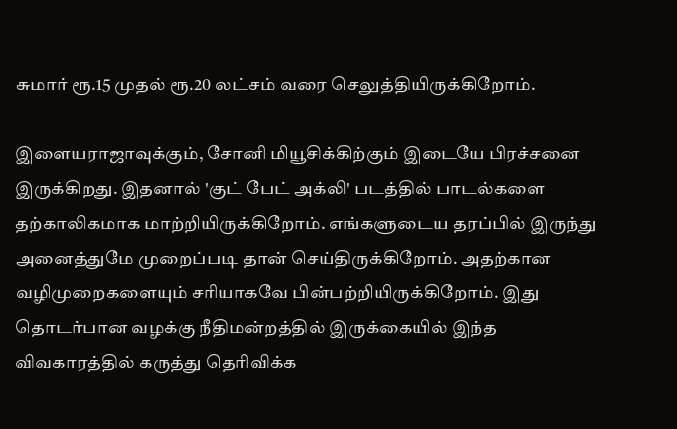சுமார் ரூ.15 முதல் ரூ.20 லட்சம் வரை செலுத்தியிருக்கிறோம்.

இளையராஜாவுக்கும், சோனி மியூசிக்கிற்கும் இடையே பிரச்சனை இருக்கிறது. இதனால் 'குட் பேட் அக்லி' படத்தில் பாடல்களை தற்காலிகமாக மாற்றியிருக்கிறோம். எங்களுடைய தரப்பில் இருந்து அனைத்துமே முறைப்படி தான் செய்திருக்கிறோம். அதற்கான வழிமுறைகளையும் சரியாகவே பின்பற்றியிருக்கிறோம். இது தொடர்பான வழக்கு நீதிமன்றத்தில் இருக்கையில் இந்த விவகாரத்தில் கருத்து தெரிவிக்க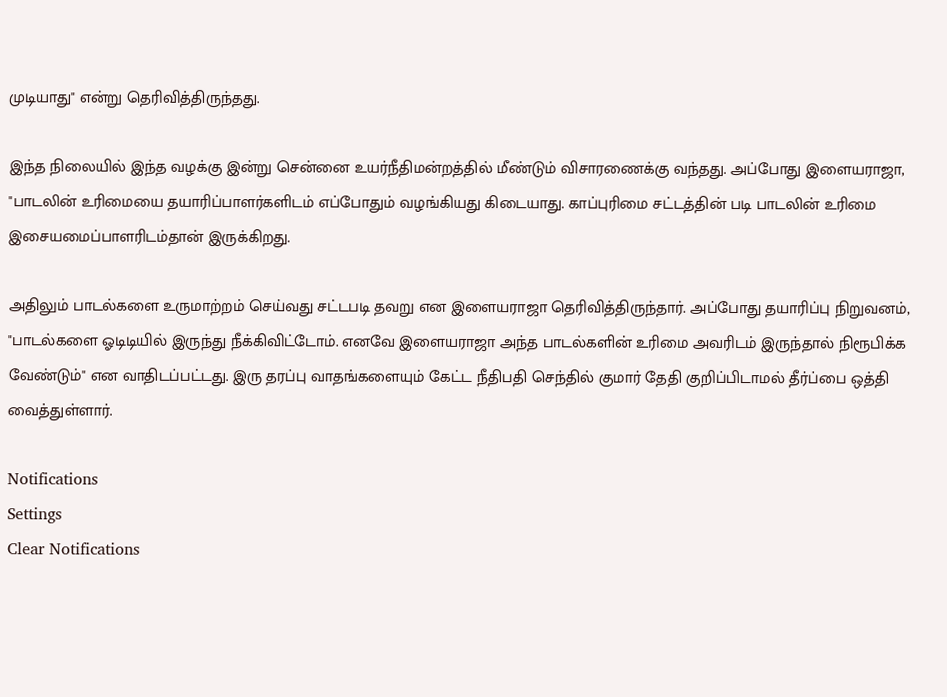முடியாது" என்று தெரிவித்திருந்தது.

இந்த நிலையில் இந்த வழக்கு இன்று சென்னை உயர்நீதிமன்றத்தில் மீண்டும் விசாரணைக்கு வந்தது. அப்போது இளையராஜா, "பாடலின் உரிமையை தயாரிப்பாளர்களிடம் எப்போதும் வழங்கியது கிடையாது. காப்புரிமை சட்டத்தின் படி பாடலின் உரிமை இசையமைப்பாளரிடம்தான் இருக்கிறது.

அதிலும் பாடல்களை உருமாற்றம் செய்வது சட்டபடி தவறு என இளையராஜா தெரிவித்திருந்தார். அப்போது தயாரிப்பு நிறுவனம், "பாடல்களை ஓடிடியில் இருந்து நீக்கிவிட்டோம். எனவே இளையராஜா அந்த பாடல்களின் உரிமை அவரிடம் இருந்தால் நிரூபிக்க வேண்டும்" என வாதிடப்பட்டது. இரு தரப்பு வாதங்களையும் கேட்ட நீதிபதி செந்தில் குமார் தேதி குறிப்பிடாமல் தீர்ப்பை ஒத்தி வைத்துள்ளார்.

Notifications
Settings
Clear Notifications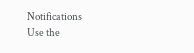Notifications
Use the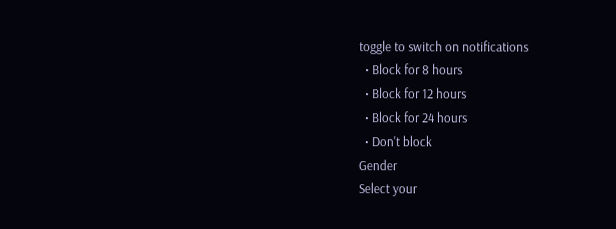toggle to switch on notifications
  • Block for 8 hours
  • Block for 12 hours
  • Block for 24 hours
  • Don't block
Gender
Select your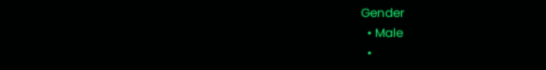Gender
  • Male
  •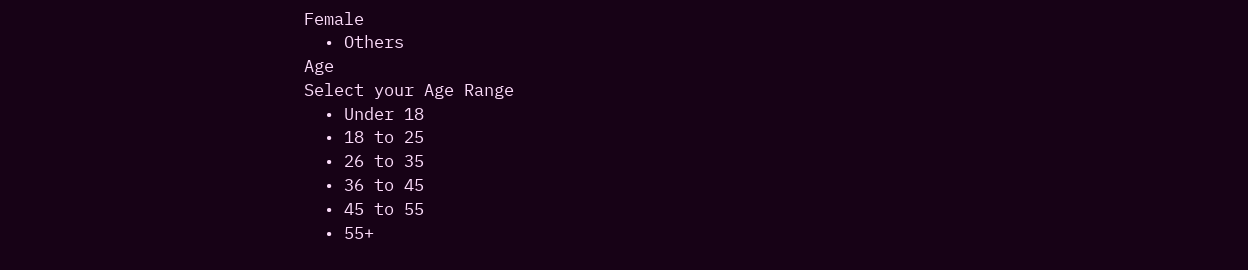Female
  • Others
Age
Select your Age Range
  • Under 18
  • 18 to 25
  • 26 to 35
  • 36 to 45
  • 45 to 55
  • 55+